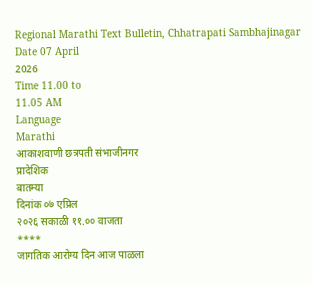Regional Marathi Text Bulletin, Chhatrapati Sambhajinagar
Date 07 April
2026
Time 11.00 to
11.05 AM
Language
Marathi
आकाशवाणी छत्रपती संभाजीनगर
प्रादेशिक
बातम्या
दिनांक ०७ एप्रिल
२०२६ सकाळी ११.०० वाजता
****
जागतिक आरोग्य दिन आज पाळला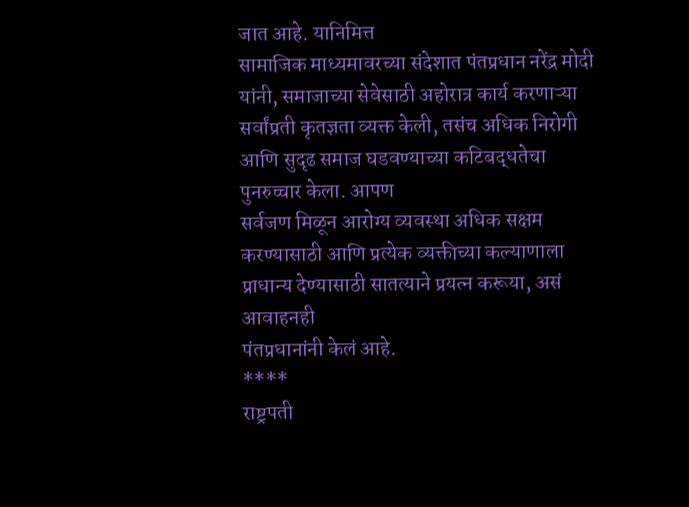जात आहे. यानिमित्त
सामाजिक माध्यमावरच्या संदेशात पंतप्रधान नरेंद्र मोदी यांनी, समाजाच्या सेवेसाठी अहोरात्र कार्य करणाऱ्या सर्वांप्रती कृतज्ञता व्यक्त केली, तसंच अधिक निरोगी आणि सुदृढ समाज घडवण्याच्या कटिबद्धतेचा पुनरुच्चार केला. आपण
सर्वजण मिळून आरोग्य व्यवस्था अधिक सक्षम करण्यासाठी आणि प्रत्येक व्यक्तीच्या कल्याणाला
प्राधान्य देण्यासाठी सातत्याने प्रयत्न करूया, असं आवाहनही
पंतप्रधानांनी केलं आहे.
****
राष्ट्रपती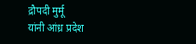द्रौपदी मुर्मू
यांनी आंध्र प्रदेश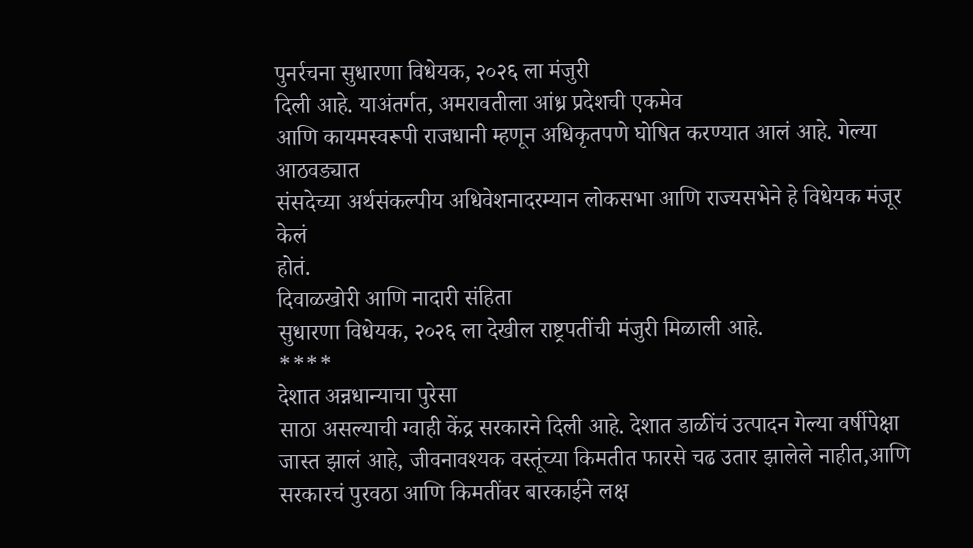पुनर्रचना सुधारणा विधेयक, २०२६ ला मंजुरी
दिली आहे. याअंतर्गत, अमरावतीला आंध्र प्रदेशची एकमेव
आणि कायमस्वरूपी राजधानी म्हणून अधिकृतपणे घोषित करण्यात आलं आहे. गेल्या आठवड्यात
संसदेच्या अर्थसंकल्पीय अधिवेशनादरम्यान लोकसभा आणि राज्यसभेने हे विधेयक मंजूर केलं
होतं.
दिवाळखोरी आणि नादारी संहिता
सुधारणा विधेयक, २०२६ ला देखील राष्ट्रपतींची मंजुरी मिळाली आहे.
****
देशात अन्नधान्याचा पुरेसा
साठा असल्याची ग्वाही केंद्र सरकारने दिली आहे. देशात डाळींचं उत्पादन गेल्या वर्षीपेक्षा
जास्त झालं आहे, जीवनावश्यक वस्तूंच्या किमतीत फारसे चढ उतार झालेले नाहीत,आणि सरकारचं पुरवठा आणि किमतींवर बारकाईने लक्ष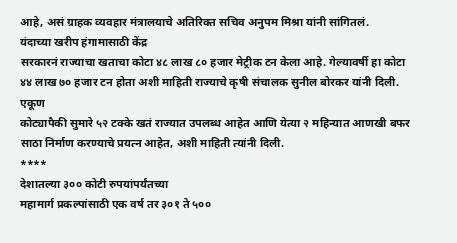आहे, असं ग्राहक व्यवहार मंत्रालयाचे अतिरिक्त सचिव अनुपम मिश्रा यांनी सांगितलं.
यंदाच्या खरीप हंगामासाठी केंद्र
सरकारनं राज्याचा खताचा कोटा ४८ लाख ८० हजार मेट्रीक टन केला आहे. गेल्यावर्षी हा कोटा
४४ लाख ७० हजार टन होता अशी माहिती राज्याचे कृषी संचालक सुनील बोरकर यांनी दिली. एकूण
कोट्यापैकी सुमारे ५२ टक्के खतं राज्यात उपलब्ध आहेत आणि येत्या २ महिन्यात आणखी बफर
साठा निर्माण करण्याचे प्रयत्न आहेत, अशी माहिती त्यांनी दिली.
****
देशातल्या ३०० कोटी रुपयांपर्यंतच्या
महामार्ग प्रकल्पांसाठी एक वर्ष तर ३०१ ते ५००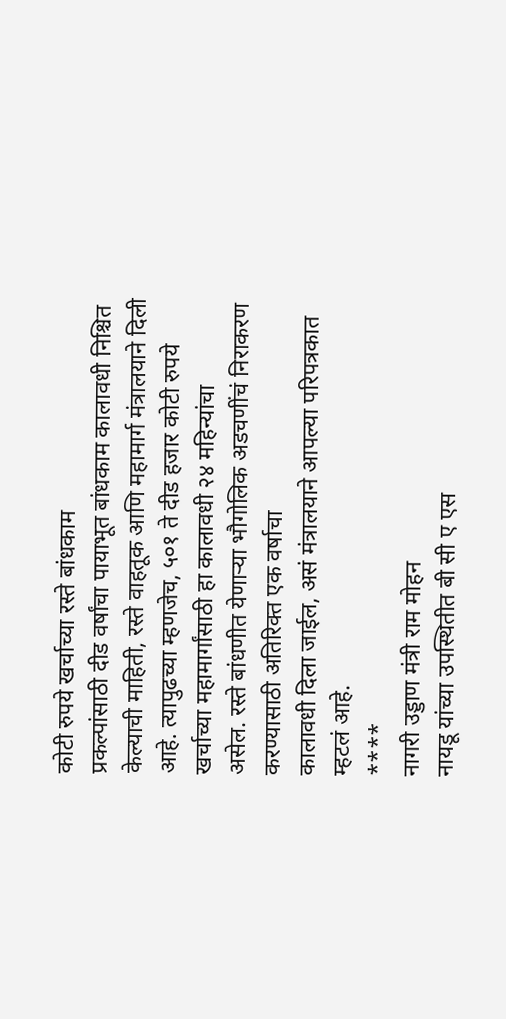कोटी रुपये खर्चाच्या रस्ते बांधकाम
प्रकल्पांसाठी दीड वर्षांचा पायाभूत बांधकाम कालावधी निश्चित केल्याची माहिती, रस्ते वाहतूक आणि महामार्ग मंत्रालयाने दिली आहे. त्यापुढच्या म्हणजेच, ५०१ ते दीड हजार कोटी रुपये खर्चाच्या महामार्गांसाठी हा कालावधी २४ महिन्यांचा
असेल. रस्ते बांधणीत येणाऱ्या भौगोलिक अडचणींचं निराकरण करण्यासाठी अतिरिक्त एक वर्षाचा
कालावधी दिला जाईल, असं मंत्रालयाने आपल्या परिपत्रकात
म्हटलं आहे.
****
नागरी उड्डाण मंत्री राम मोहन
नायडू यांच्या उपस्थितीत बी सी ए एस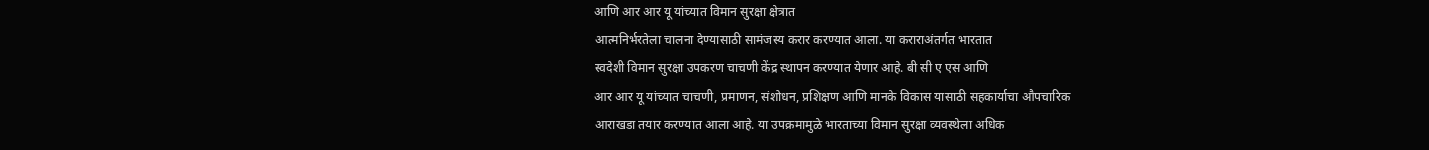आणि आर आर यू यांच्यात विमान सुरक्षा क्षेत्रात
आत्मनिर्भरतेला चालना देण्यासाठी सामंजस्य करार करण्यात आला. या कराराअंतर्गत भारतात
स्वदेशी विमान सुरक्षा उपकरण चाचणी केंद्र स्थापन करण्यात येणार आहे. बी सी ए एस आणि
आर आर यू यांच्यात चाचणी, प्रमाणन, संशोधन, प्रशिक्षण आणि मानके विकास यासाठी सहकार्याचा औपचारिक
आराखडा तयार करण्यात आला आहे. या उपक्रमामुळे भारताच्या विमान सुरक्षा व्यवस्थेला अधिक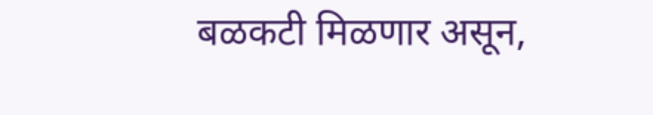बळकटी मिळणार असून,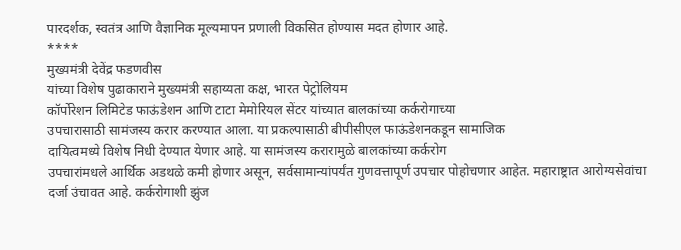पारदर्शक, स्वतंत्र आणि वैज्ञानिक मूल्यमापन प्रणाली विकसित होण्यास मदत होणार आहे.
****
मुख्यमंत्री देवेंद्र फडणवीस
यांच्या विशेष पुढाकाराने मुख्यमंत्री सहाय्यता कक्ष, भारत पेट्रोलियम
कॉर्पोरेशन लिमिटेड फाऊंडेशन आणि टाटा मेमोरियल सेंटर यांच्यात बालकांच्या कर्करोगाच्या
उपचारासाठी सामंजस्य करार करण्यात आला. या प्रकल्पासाठी बीपीसीएल फाऊंडेशनकडून सामाजिक
दायित्वमध्ये विशेष निधी देण्यात येणार आहे. या सामंजस्य करारामुळे बालकांच्या कर्करोग
उपचारांमधले आर्थिक अडथळे कमी होणार असून, सर्वसामान्यांपर्यंत गुणवत्तापूर्ण उपचार पोहोचणार आहेत. महाराष्ट्रात आरोग्यसेवांचा
दर्जा उंचावत आहे. कर्करोगाशी झुंज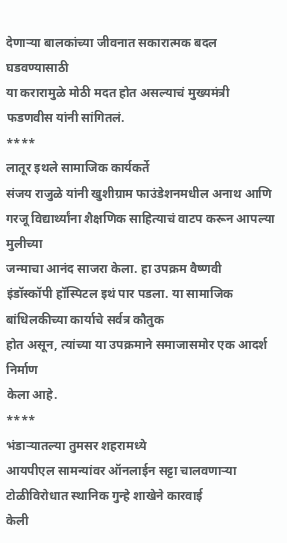देणाऱ्या बालकांच्या जीवनात सकारात्मक बदल घडवण्यासाठी
या करारामुळे मोठी मदत होत असल्याचं मुख्यमंत्री फडणवीस यांनी सांगितलं.
****
लातूर इथले सामाजिक कार्यकर्ते
संजय राजुळे यांनी खुशीग्राम फाउंडेशनमधील अनाथ आणि गरजू विद्यार्थ्यांना शैक्षणिक साहित्याचं वाटप करून आपल्या मुलीच्या
जन्माचा आनंद साजरा केला. हा उपक्रम वैष्णवी
इंडॉस्कॉपी हॉस्पिटल इथं पार पडला. या सामाजिक बांधिलकीच्या कार्याचे सर्वत्र कौतुक
होत असून, त्यांच्या या उपक्रमाने समाजासमोर एक आदर्श निर्माण
केला आहे.
****
भंडाऱ्यातल्या तुमसर शहरामध्ये
आयपीएल सामन्यांवर ऑनलाईन सट्टा चालवणाऱ्या टोळीविरोधात स्थानिक गुन्हे शाखेने कारवाई
केली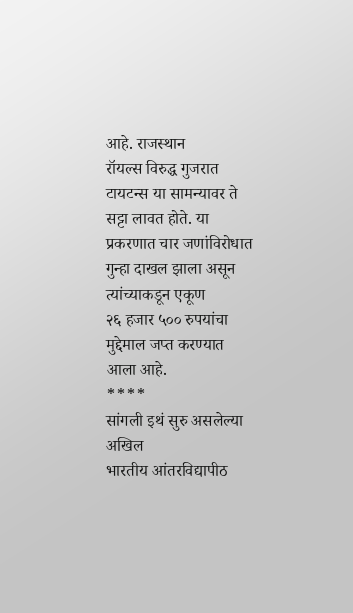आहे. राजस्थान
रॉयल्स विरुद्ध गुजरात टायटन्स या सामन्यावर ते सट्टा लावत होते. या प्रकरणात चार जणांविरोधात
गुन्हा दाखल झाला असून त्यांच्याकडून एकूण
२६ हजार ५०० रुपयांचा मुद्देमाल जप्त करण्यात आला आहे.
****
सांगली इथं सुरु असलेल्या अखिल
भारतीय आंतरविद्यापीठ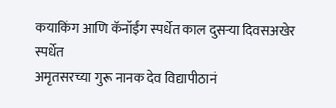कयाकिंग आणि कॅनॉईंग स्पर्धेत काल दुसऱ्या दिवसअखेर स्पर्धेत
अमृतसरच्या गुरू नानक देव विद्यापीठानं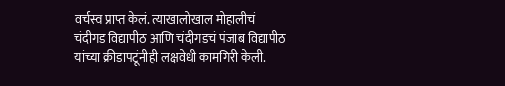वर्चस्व प्राप्त केलं. त्याखालोखाल मोहालीचं
चंदीगड विद्यापीठ आणि चंदीगडचं पंजाब विद्यापीठ
यांच्या क्रीडापटूंनीही लक्षवेधी कामगिरी केली.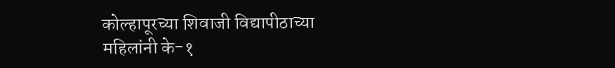कोल्हापूरच्या शिवाजी विद्यापीठाच्या
महिलांनी के-१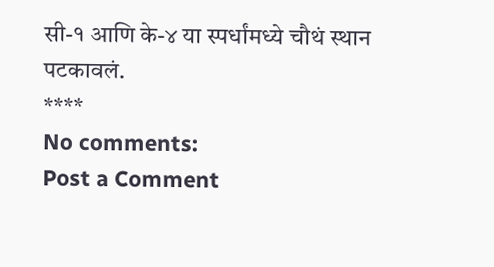सी-१ आणि के-४ या स्पर्धांमध्ये चौथं स्थान पटकावलं.
****
No comments:
Post a Comment